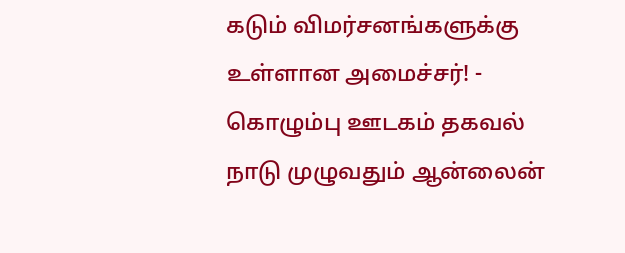கடும் விமர்சனங்களுக்கு உள்ளான அமைச்சர்! - கொழும்பு ஊடகம் தகவல்
நாடு முழுவதும் ஆன்லைன்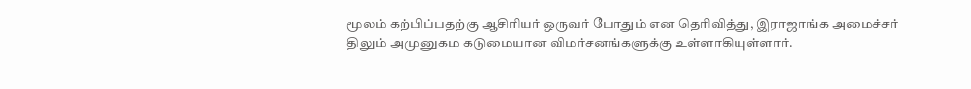மூலம் கற்பிப்பதற்கு ஆசிரியர் ஒருவர் போதும் என தெரிவித்து, இராஜாங்க அமைச்சர் திலும் அமுனுகம கடுமையான விமர்சனங்களுக்கு உள்ளாகியுள்ளார்.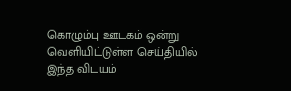கொழும்பு ஊடகம் ஒன்று வெளியிட்டுள்ள செய்தியில் இந்த விடயம்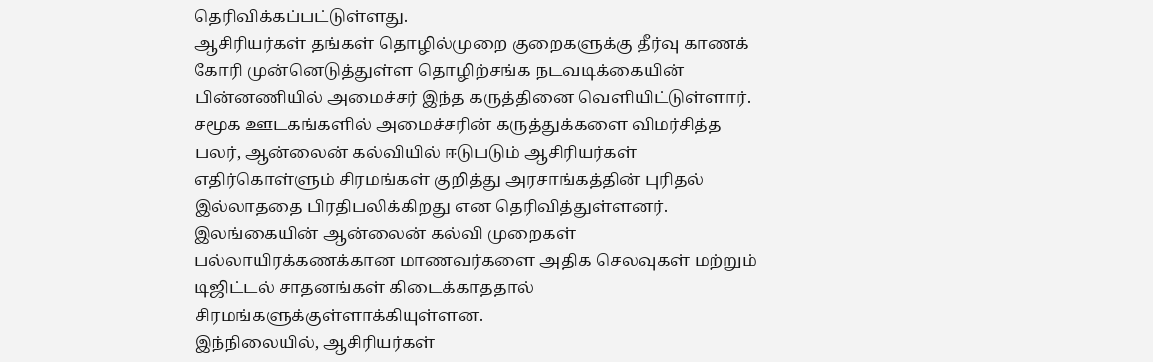தெரிவிக்கப்பட்டுள்ளது.
ஆசிரியர்கள் தங்கள் தொழில்முறை குறைகளுக்கு தீர்வு காணக் கோரி முன்னெடுத்துள்ள தொழிற்சங்க நடவடிக்கையின் பின்னணியில் அமைச்சர் இந்த கருத்தினை வெளியிட்டுள்ளார்.
சமூக ஊடகங்களில் அமைச்சரின் கருத்துக்களை விமர்சித்த பலர், ஆன்லைன் கல்வியில் ஈடுபடும் ஆசிரியர்கள் எதிர்கொள்ளும் சிரமங்கள் குறித்து அரசாங்கத்தின் புரிதல் இல்லாததை பிரதிபலிக்கிறது என தெரிவித்துள்ளனர்.
இலங்கையின் ஆன்லைன் கல்வி முறைகள் பல்லாயிரக்கணக்கான மாணவர்களை அதிக செலவுகள் மற்றும் டிஜிட்டல் சாதனங்கள் கிடைக்காததால் சிரமங்களுக்குள்ளாக்கியுள்ளன.
இந்நிலையில், ஆசிரியர்கள்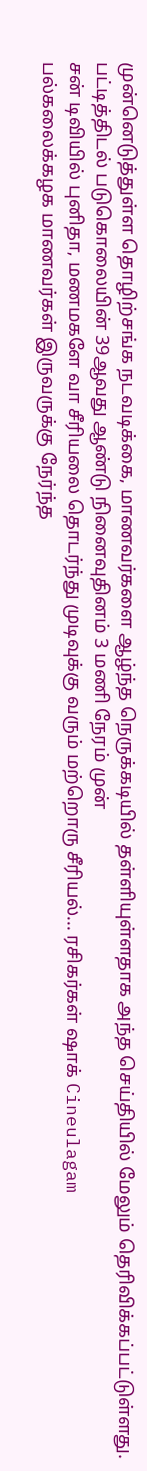முன்னெடுத்துள்ள தொழிற்சங்க நடவடிக்கை, மாணவர்களை ஆழ்ந்த நெருக்கடியில் தள்ளியுள்ளதாக அந்த செய்தியில் மேலும் தெரிவிக்கப்பட்டுள்ளது.
பட்டித்திடல் படுகொலையின் 39ஆவது ஆண்டு நினைவுதினம் 3 மணி நேரம் முன்
சன் டிவியில் புனிதா, மணமகளே வா சீரியலை தொடர்ந்து முடிவுக்கு வரும் மற்றொரு சீரியல்... ரசிகர்கள் ஷாக் Cineulagam
பல்கலைக்கழக மாணவர்கள் இருவருக்கு நேர்ந்த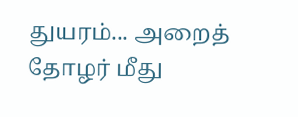துயரம்... அறைத் தோழர் மீது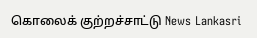கொலைக் குற்றச்சாட்டு News Lankasri